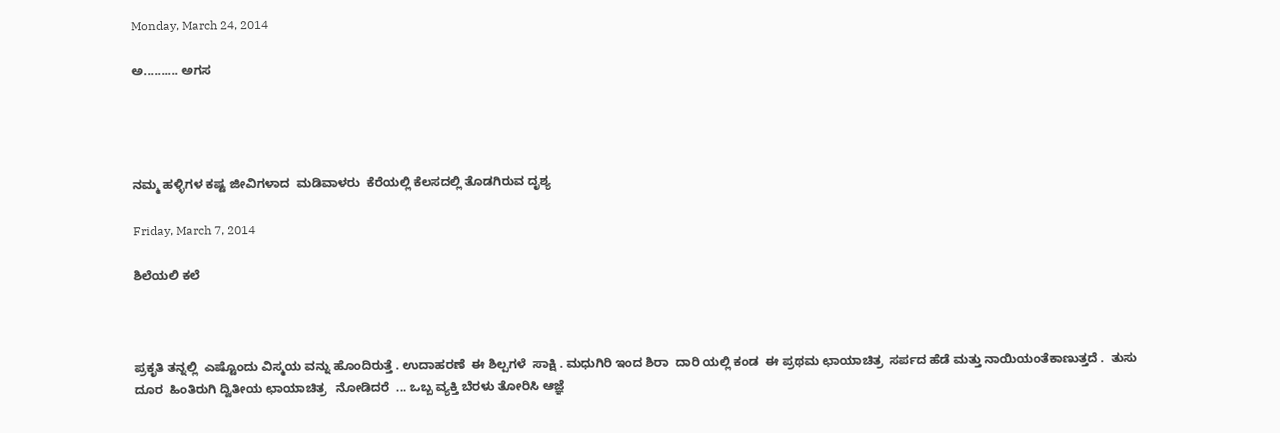Monday, March 24, 2014

ಅ.......... ಅಗಸ




ನಮ್ಮ ಹಳ್ಳಿಗಳ ಕಷ್ಟ ಜೀವಿಗಳಾದ  ಮಡಿವಾಳರು  ಕೆರೆಯಲ್ಲಿ ಕೆಲಸದಲ್ಲಿ ತೊಡಗಿರುವ ದೃಶ್ಯ

Friday, March 7, 2014

ಶಿಲೆಯಲಿ ಕಲೆ



ಪ್ರಕೃತಿ ತನ್ನಲ್ಲಿ  ಎಷ್ಟೊಂದು ವಿಸ್ಮಯ ವನ್ನು ಹೊಂದಿರುತ್ತೆ . ಉದಾಹರಣೆ  ಈ ಶಿಲ್ಪಗಳೆ  ಸಾಕ್ಷಿ . ಮಧುಗಿರಿ ಇಂದ ಶಿರಾ  ದಾರಿ ಯಲ್ಲಿ ಕಂಡ  ಈ ಪ್ರಥಮ ಛಾಯಾಚಿತ್ರ  ಸರ್ಪದ ಹೆಡೆ ಮತ್ತು ನಾಯಿಯಂತೆಕಾಣುತ್ತದೆ .  ತುಸು ದೂರ  ಹಿಂತಿರುಗಿ ದ್ವಿತೀಯ ಛಾಯಾಚಿತ್ರ   ನೋಡಿದರೆ  ... ಒಬ್ಬ ವ್ಯಕ್ತಿ ಬೆರಳು ತೋರಿಸಿ ಆಜ್ಞೆ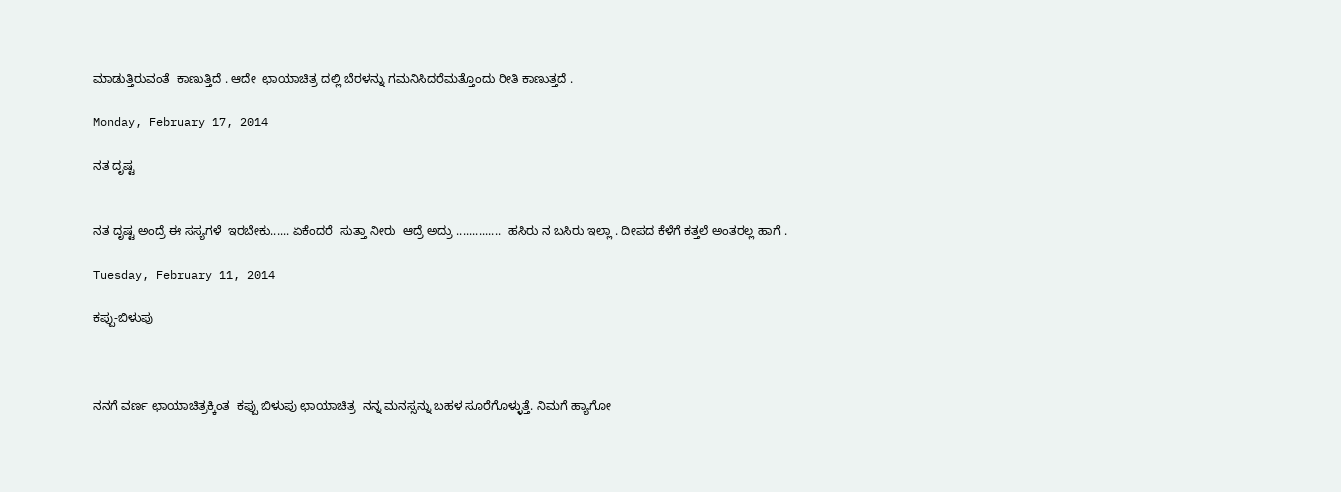ಮಾಡುತ್ತಿರುವಂತೆ  ಕಾಣುತ್ತಿದೆ . ಆದೇ  ಛಾಯಾಚಿತ್ರ ದಲ್ಲಿ ಬೆರಳನ್ನು ಗಮನಿಸಿದರೆಮತ್ತೊಂದು ರೀತಿ ಕಾಣುತ್ತದೆ .

Monday, February 17, 2014

ನತ ದೃಷ್ಟ


ನತ ದೃಷ್ಟ ಅಂದ್ರೆ ಈ ಸಸ್ಯಗಳೆ  ಇರಬೇಕು...... ಏಕೆಂದರೆ  ಸುತ್ತಾ ನೀರು  ಆದ್ರೆ ಅದ್ರು ..............  ಹಸಿರು ನ ಬಸಿರು ಇಲ್ಲಾ . ದೀಪದ ಕೆಳೆಗೆ ಕತ್ತಲೆ ಅಂತರಲ್ಲ ಹಾಗೆ .

Tuesday, February 11, 2014

ಕಪ್ಪು-ಬಿಳುಪು



ನನಗೆ ವರ್ಣ ಛಾಯಾಚಿತ್ರಕ್ಕಿಂತ  ಕಪ್ಪು ಬಿಳುಪು ಛಾಯಾಚಿತ್ರ  ನನ್ನ ಮನಸ್ಸನ್ನು ಬಹಳ ಸೂರೆಗೊಳ್ಳುತ್ತೆ. ನಿಮಗೆ ಹ್ಯಾಗೋ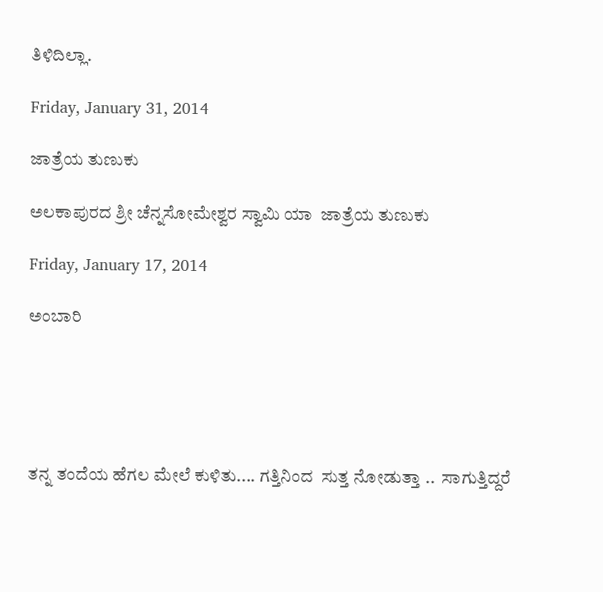ತಿಳಿದಿಲ್ಲಾ.

Friday, January 31, 2014

ಜಾತ್ರೆಯ ತುಣುಕು

ಅಲಕಾಪುರದ ಶ್ರೀ ಚೆನ್ನಸೋಮೇಶ್ವರ ಸ್ವಾಮಿ ಯಾ  ಜಾತ್ರೆಯ ತುಣುಕು

Friday, January 17, 2014

ಅಂಬಾರಿ





ತನ್ನ ತಂದೆಯ ಹೆಗಲ ಮೇಲೆ ಕುಳಿತು.... ಗತ್ತಿನಿಂದ  ಸುತ್ತ ನೋಡುತ್ತಾ ..  ಸಾಗುತ್ತಿದ್ದರೆ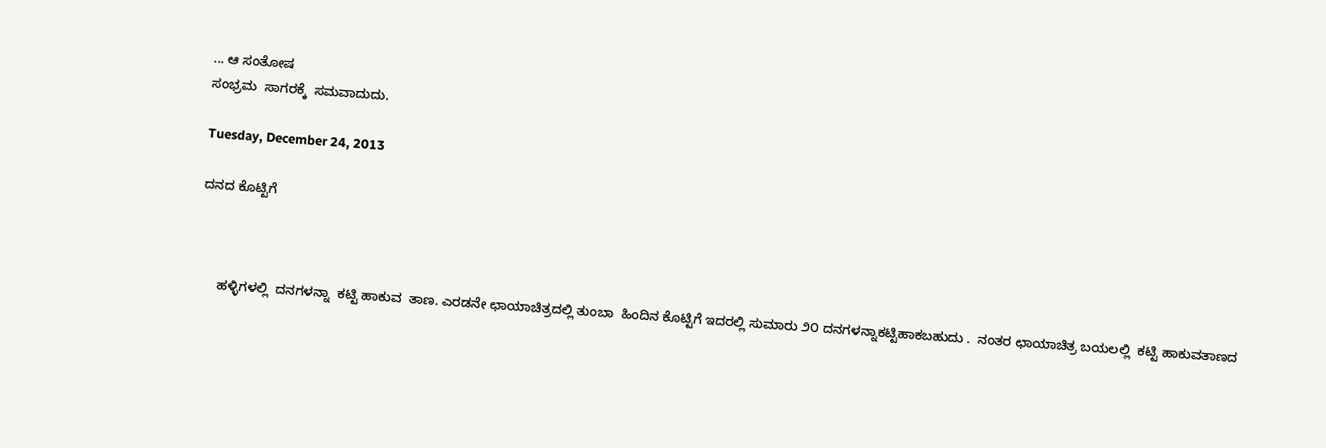... ಆ ಸಂತೋಷ
ಸಂಭ್ರಮ  ಸಾಗರಕ್ಕೆ  ಸಮವಾದುದು.

Tuesday, December 24, 2013

ದನದ ಕೊಟ್ಟಿಗೆ



     ಹಳ್ಳಿಗಳಲ್ಲಿ  ದನಗಳನ್ನಾ  ಕಟ್ಟಿ ಹಾಕುವ  ತಾಣ. ಎರಡನೇ ಛಾಯಾಚಿತ್ರದಲ್ಲಿ ತುಂಬಾ  ಹಿಂದಿನ ಕೊಟ್ಟಿಗೆ ಇದರಲ್ಲಿ ಸುಮಾರು ೨೦ ದನಗಳನ್ನಾಕಟ್ಟಿಹಾಕಬಹುದು .  ನಂತರ ಛಾಯಾಚಿತ್ರ ಬಯಲಲ್ಲಿ  ಕಟ್ಟಿ ಹಾಕುವತಾಣದ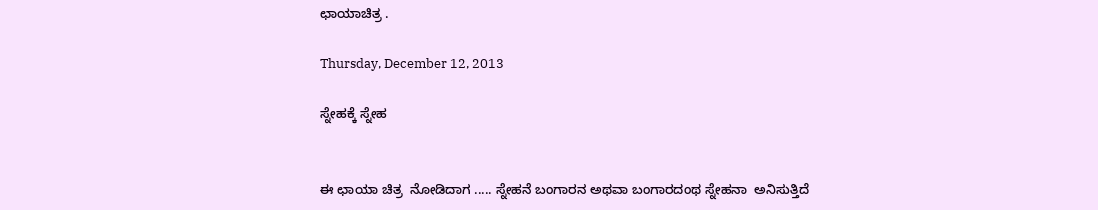ಛಾಯಾಚಿತ್ರ .

Thursday, December 12, 2013

ಸ್ನೇಹಕ್ಕೆ ಸ್ನೇಹ


ಈ ಛಾಯಾ ಚಿತ್ರ  ನೋಡಿದಾಗ ..... ಸ್ನೇಹನೆ ಬಂಗಾರನ ಅಥವಾ ಬಂಗಾರದಂಥ ಸ್ನೇಹನಾ  ಅನಿಸುತ್ತಿದೆ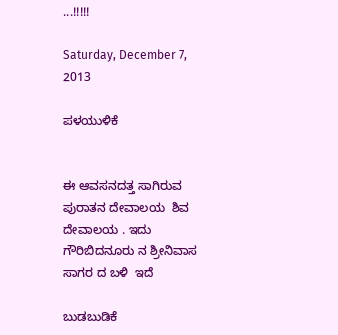...!!!!!

Saturday, December 7, 2013

ಪಳಯುಳಿಕೆ


ಈ ಆವಸನದತ್ತ ಸಾಗಿರುವ ಪುರಾತನ ದೇವಾಲಯ  ಶಿವ ದೇವಾಲಯ . ಇದು ಗೌರಿಬಿದನೂರು ನ ಶ್ರೀನಿವಾಸ ಸಾಗರ ದ ಬಳಿ  ಇದೆ

ಬುಡಬುಡಿಕೆ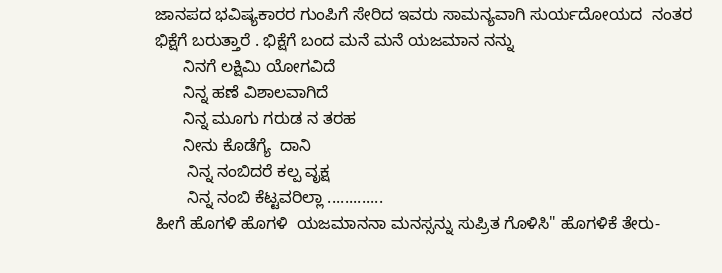ಜಾನಪದ ಭವಿಷ್ಯಕಾರರ ಗುಂಪಿಗೆ ಸೇರಿದ ಇವರು ಸಾಮನ್ಯವಾಗಿ ಸುರ್ಯದೋಯದ  ನಂತರ ಭಿಕ್ಷೆಗೆ ಬರುತ್ತಾರೆ . ಭಿಕ್ಷೆಗೆ ಬಂದ ಮನೆ ಮನೆ ಯಜಮಾನ ನನ್ನು
      ನಿನಗೆ ಲಕ್ಷಿಮಿ ಯೋಗವಿದೆ
      ನಿನ್ನ ಹಣೆ ವಿಶಾಲವಾಗಿದೆ
      ನಿನ್ನ ಮೂಗು ಗರುಡ ನ ತರಹ
      ನೀನು ಕೊಡೆಗ್ಯೆ  ದಾನಿ
       ನಿನ್ನ ನಂಬಿದರೆ ಕಲ್ಪ ವೃಕ್ಷ
       ನಿನ್ನ ನಂಬಿ ಕೆಟ್ಟವರಿಲ್ಲಾ .............
ಹೀಗೆ ಹೊಗಳಿ ಹೊಗಳಿ  ಯಜಮಾನನಾ ಮನಸ್ಸನ್ನು ಸುಪ್ರಿತ ಗೊಳಿಸಿ" ಹೊಗಳಿಕೆ ತೇರು-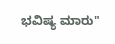ಭವಿಷ್ಯ ಮಾರು"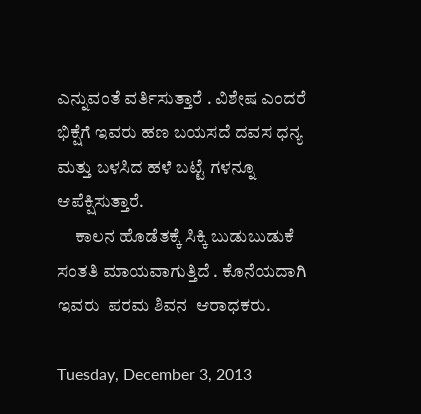ಎನ್ನುವಂತೆ ವರ್ತಿಸುತ್ತಾರೆ . ವಿಶೇಷ ಎಂದರೆ ಭಿಕ್ಷೆಗೆ ಇವರು ಹಣ ಬಯಸದೆ ದವಸ ಧನ್ಯ ಮತ್ತು ಬಳಸಿದ ಹಳೆ ಬಟ್ಟೆ ಗಳನ್ನೂ ಆಪೆಕ್ಷಿಸುತ್ತಾರೆ.
     ಕಾಲನ ಹೊಡೆತಕ್ಕೆ ಸಿಕ್ಕಿ ಬುಡುಬುಡುಕೆ ಸಂತತಿ ಮಾಯವಾಗುತ್ತಿದೆ . ಕೊನೆಯದಾಗಿ ಇವರು  ಪರಮ ಶಿವನ  ಆರಾಧಕರು.

Tuesday, December 3, 2013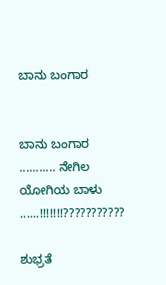ಬಾನು ಬಂಗಾರ


ಬಾನು ಬಂಗಾರ ........... ನೇಗಿಲ ಯೋಗಿಯ ಬಾಳು ......!!!!!!!???????????

ಶುಭ್ರತೆ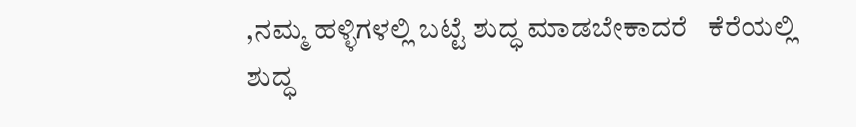,ನಮ್ಮ ಹಳ್ಳಿಗಳಲ್ಲಿ ಬಟ್ಟೆ ಶುದ್ಧ ಮಾಡಬೇಕಾದರೆ   ಕೆರೆಯಲ್ಲಿ  ಶುದ್ಧ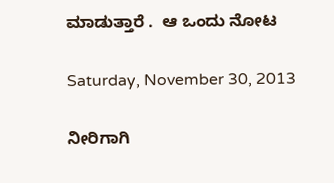ಮಾಡುತ್ತಾರೆ .  ಆ ಒಂದು ನೋಟ

Saturday, November 30, 2013

ನೀರಿಗಾಗಿ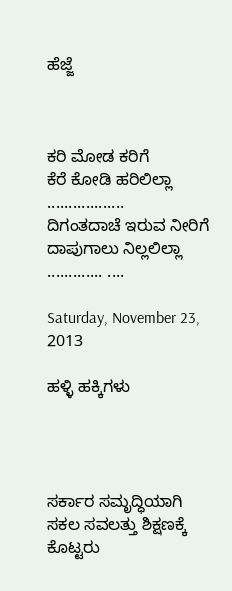ಹೆಜ್ಜೆ



ಕರಿ ಮೋಡ ಕರಿಗೆ
ಕೆರೆ ಕೋಡಿ ಹರಿಲಿಲ್ಲಾ ..................
ದಿಗಂತದಾಚೆ ಇರುವ ನೀರಿಗೆ
ದಾಪುಗಾಲು ನಿಲ್ಲಲಿಲ್ಲಾ ............. ....

Saturday, November 23, 2013

ಹಳ್ಳಿ ಹಕ್ಕಿಗಳು




ಸರ್ಕಾರ ಸಮೃದ್ಧಿಯಾಗಿ ಸಕಲ ಸವಲತ್ತು ಶಿಕ್ಷಣಕ್ಕೆ  ಕೊಟ್ಟರು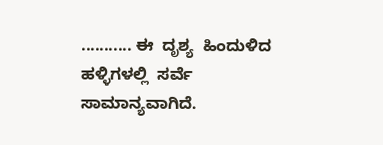........... ಈ  ದೃಶ್ಯ  ಹಿಂದುಳಿದ ಹಳ್ಳಿಗಳಲ್ಲಿ  ಸರ್ವೆ  ಸಾಮಾನ್ಯವಾಗಿದೆ.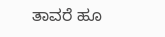ತಾವರೆ ಹೂ